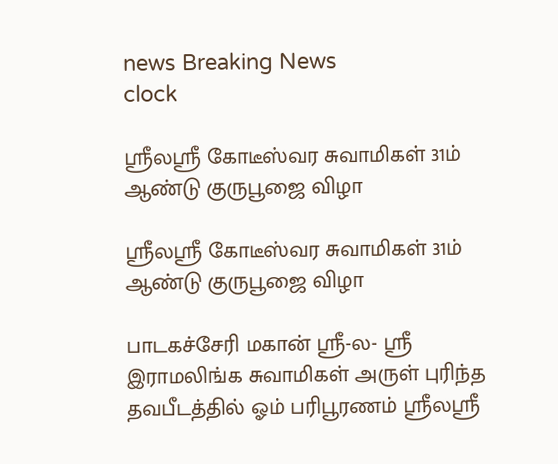news Breaking News
clock

ஸ்ரீலஸ்ரீ கோடீஸ்வர சுவாமிகள் 31ம் ஆண்டு குருபூஜை விழா

ஸ்ரீலஸ்ரீ கோடீஸ்வர சுவாமிகள் 31ம் ஆண்டு குருபூஜை விழா

பாடகச்சேரி மகான் ஶ்ரீ-ல- ஸ்ரீ இராமலிங்க சுவாமிகள் அருள் புரிந்த தவபீடத்தில் ஓம் பரிபூரணம் ஸ்ரீலஸ்ரீ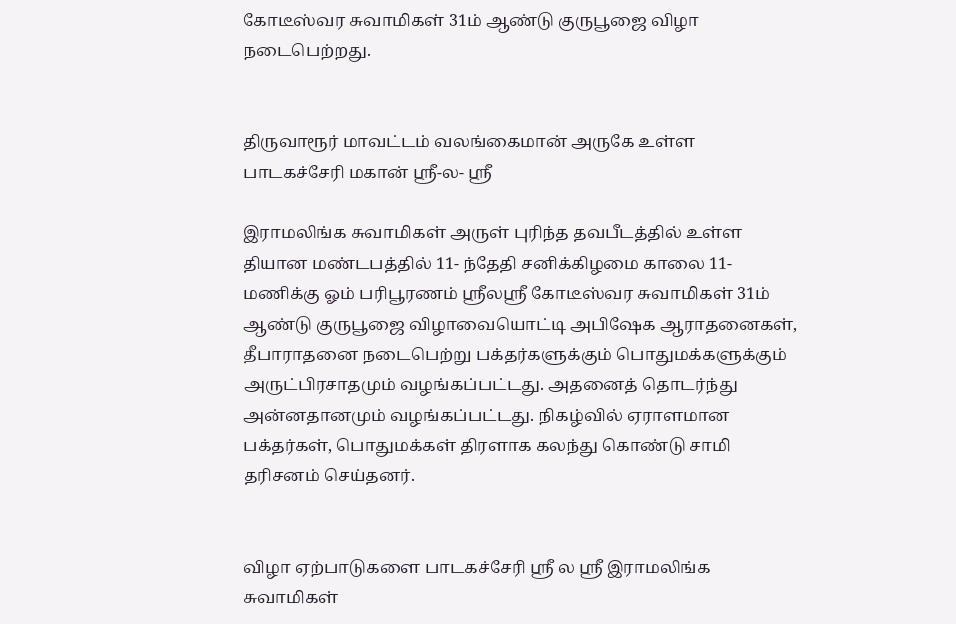கோடீஸ்வர சுவாமிகள் 31ம் ஆண்டு குருபூஜை விழா நடைபெற்றது.


திருவாரூர் மாவட்டம் வலங்கைமான் அருகே உள்ள பாடகச்சேரி மகான் ஶ்ரீ-ல- ஸ்ரீ

இராமலிங்க சுவாமிகள் அருள் புரிந்த தவபீடத்தில் உள்ள தியான மண்டபத்தில் 11- ந்தேதி சனிக்கிழமை காலை 11- மணிக்கு ஓம் பரிபூரணம் ஸ்ரீலஸ்ரீ கோடீஸ்வர சுவாமிகள் 31ம் ஆண்டு குருபூஜை விழாவையொட்டி அபிஷேக ஆராதனைகள், தீபாராதனை நடைபெற்று பக்தர்களுக்கும் பொதுமக்களுக்கும் அருட்பிரசாதமும் வழங்கப்பட்டது. அதனைத் தொடர்ந்து அன்னதானமும் வழங்கப்பட்டது. நிகழ்வில் ஏராளமான பக்தர்கள், பொதுமக்கள் திரளாக கலந்து கொண்டு சாமி தரிசனம் செய்தனர்.


விழா ஏற்பாடுகளை பாடகச்சேரி ஸ்ரீ ல ஸ்ரீ இராமலிங்க சுவாமிகள்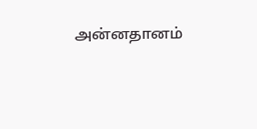அன்னதானம்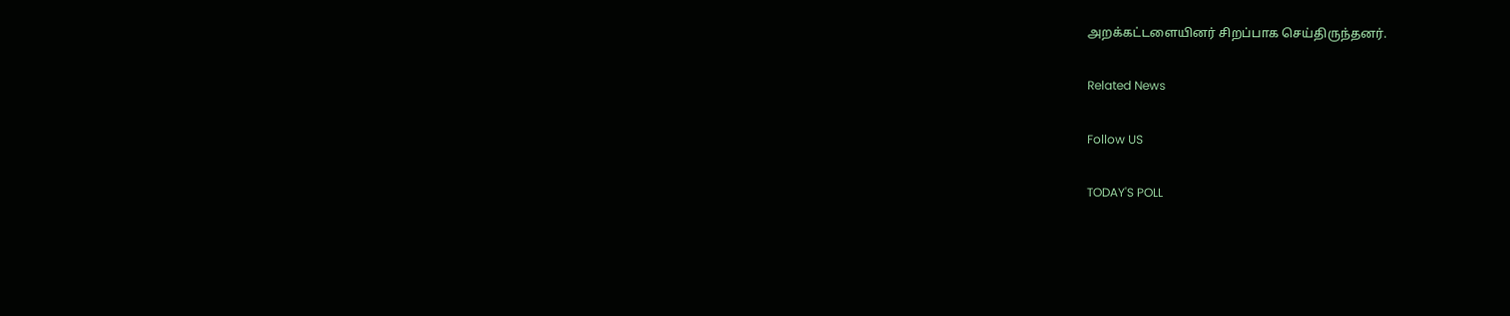அறக்கட்டளையினர் சிறப்பாக செய்திருந்தனர்.

Related News

Follow US

TODAY'S POLL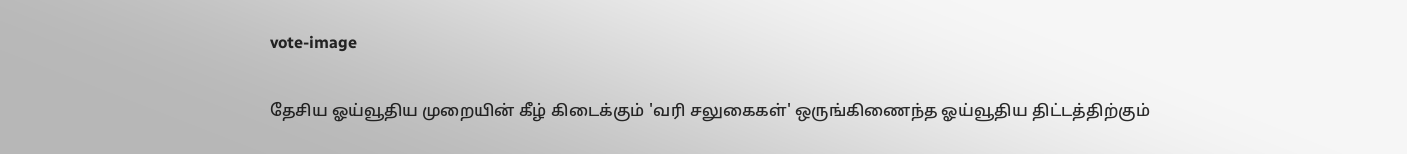vote-image

தேசிய ஓய்வூதிய முறையின் கீழ் கிடைக்கும் 'வரி சலுகைகள்' ஒருங்கிணைந்த ஓய்வூதிய திட்டத்திற்கும்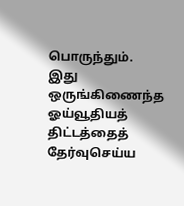பொருந்தும். இது ஒருங்கிணைந்த ஓய்வூதியத் திட்டத்தைத் தேர்வுசெய்ய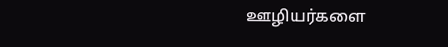ஊழியர்களை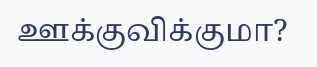ஊக்குவிக்குமா?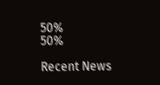50%
50%

Recent News